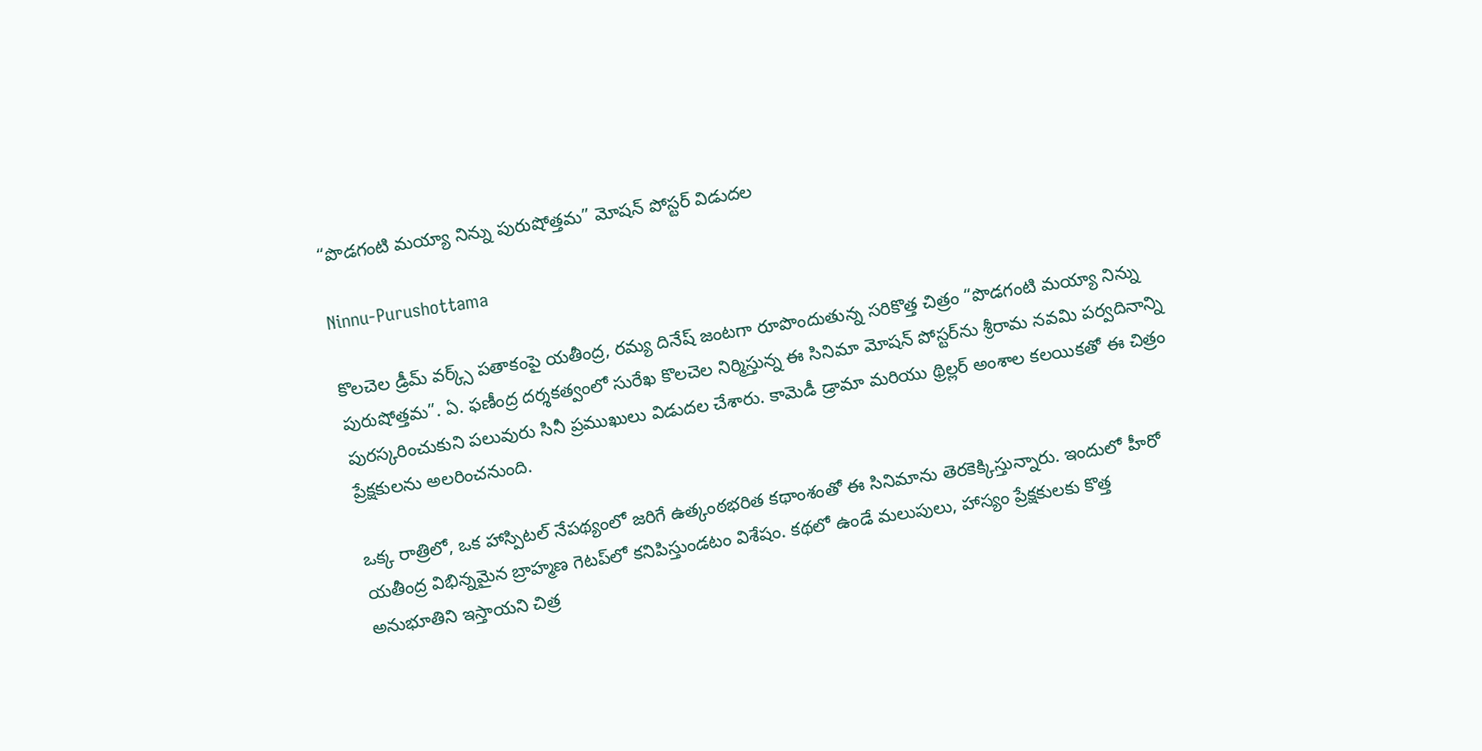“పొడగంటి మయ్యా నిన్ను పురుషోత్తమ” మోషన్ పోస్టర్ విడుదల

Ninnu-Purushottama

కొలచెల డ్రీమ్ వర్క్స్ పతాకంపై యతీంద్ర, రమ్య దినేష్ జంటగా రూపొందుతున్న సరికొత్త చిత్రం “పొడగంటి మయ్యా నిన్ను పురుషోత్తమ”. ఏ. ఫణీంద్ర దర్శకత్వంలో సురేఖ కొలచెల నిర్మిస్తున్న ఈ సినిమా మోషన్ పోస్టర్‌ను శ్రీరామ నవమి పర్వదినాన్ని పురస్కరించుకుని పలువురు సినీ ప్రముఖులు విడుదల చేశారు. కామెడీ డ్రామా మరియు థ్రిల్లర్ అంశాల కలయికతో ఈ చిత్రం ప్రేక్షకులను అలరించనుంది.

ఒక్క రాత్రిలో, ఒక హాస్పిటల్ నేపథ్యంలో జరిగే ఉత్కంఠభరిత కథాంశంతో ఈ సినిమాను తెరకెక్కిస్తున్నారు. ఇందులో హీరో యతీంద్ర విభిన్నమైన బ్రాహ్మణ గెటప్‌లో కనిపిస్తుండటం విశేషం. కథలో ఉండే మలుపులు, హాస్యం ప్రేక్షకులకు కొత్త అనుభూతిని ఇస్తాయని చిత్ర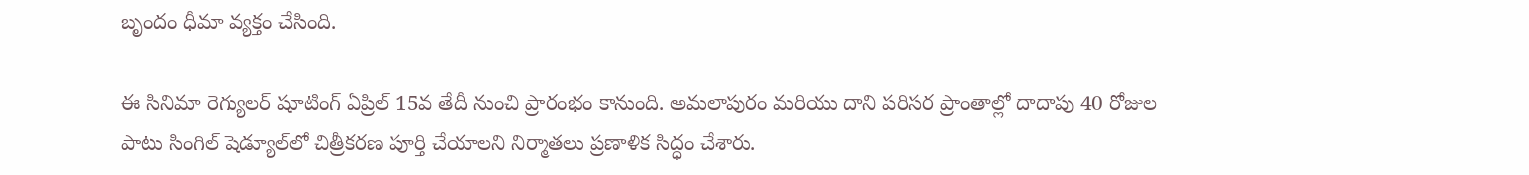బృందం ధీమా వ్యక్తం చేసింది.

ఈ సినిమా రెగ్యులర్ షూటింగ్ ఏప్రిల్ 15వ తేదీ నుంచి ప్రారంభం కానుంది. అమలాపురం మరియు దాని పరిసర ప్రాంతాల్లో దాదాపు 40 రోజుల పాటు సింగిల్ షెడ్యూల్‌లో చిత్రీకరణ పూర్తి చేయాలని నిర్మాతలు ప్రణాళిక సిద్ధం చేశారు.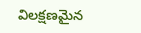విలక్షణమైన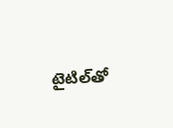టైటిల్‌తో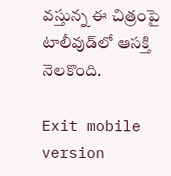వస్తున్న ఈ చిత్రంపై టాలీవుడ్‌లో ఆసక్తి నెలకొంది.

Exit mobile version